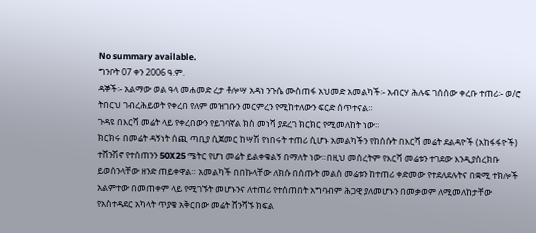No summary available.
ግንቦት 07 ቀን 2006 ዓ.ም.
ዳኞች፡- አልማው ወል ዓላ መሐመድ ረታ ቶሎሣ አዳነ ንጉሴ ሙስጠፋ አህመድ አመልካች፡- አብርሃ ሕሉፍ ገሰሰው ቀረቡ ተጠሪ፡- ወ/ሮ ትበርህ ገብረሕይወት የቀረበ የለም መዝገቡን መርምረን የሚከተለውን ፍርድ ሰጥተናል።
ጉዳዩ በእርሻ መሬት ላይ የቀረበውን የይገባኛል ክስ መነሻ ያደረገ ክርክር የሚመለከት ነው።
ክርክሩ በመሬት ዳኝነት ሰጪ ጣቢያ ሲጀመር ከሣሽ የነበሩት ተጠሪ ሲሆኑ አመልካችን የከሰሱት በእርሻ መሬት ደልዳዮች (አከፋፋዮች) ተሸንሽኖ የተሰጠንን 50X25 ሜትር የሆነ መሬት ይልቀቁልኝ በማለት ነው።በዚህ መሰረትም የእርሻ መሬቱን ተገደው እንዲያስረክቡ ይወሰንላቸው ዘንድ ጠይቀዋል። አመልካች በበኩላቸው ለክሱ በሰጡት መልስ መሬቱን ከተጠሪ ቀድመው የተደለደሉትና በቋሚ ተክሎች አልምተው በመጠቀም ላይ የሚገኙት መሆኑንና ለተጠሪ የተሰጠበት አግባብም ሕጋዊ ያለመሆኑን በመቃወም ለሚመለከታቸው የአስተዳደር አካላት ጥያቄ አቅርበው መሬት ሸንሻኙ ክፍል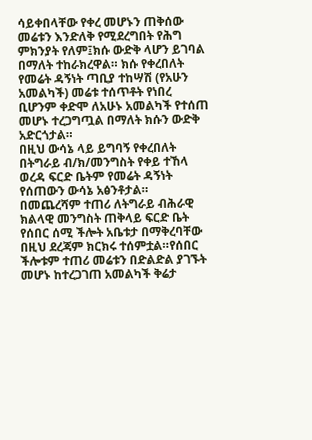ሳይቀበላቸው የቀረ መሆኑን ጠቅሰው መሬቱን እንድለቅ የሚደረግበት የሕግ ምክንያት የለም፤ክሱ ውድቅ ላሆን ይገባል በማለት ተከራክረዋል። ክሱ የቀረበለት የመሬት ዳኝነት ጣቢያ ተከሣሽ (የአሁን አመልካች) መሬቱ ተሰጥቶት የነበረ ቢሆንም ቀድሞ ለአሁኑ አመልካች የተሰጠ መሆኑ ተረጋግጧል በማለት ክሱን ውድቅ አድርጎታል።
በዚህ ውሳኔ ላይ ይግባኝ የቀረበለት በትግራይ ብ/ክ/መንግስት የቀይ ተኸላ ወረዳ ፍርድ ቤትም የመሬት ዳኝነት የሰጠውን ውሳኔ አፅንቶታል። በመጨረሻም ተጠሪ ለትግራይ ብሕራዊ ክልላዊ መንግስት ጠቅላይ ፍርድ ቤት የሰበር ሰሚ ችሎት አቤቱታ በማቅረባቸው በዚህ ደረጃም ክርክሩ ተሰምቷል።የሰበር ችሎቱም ተጠሪ መሬቱን በድልድል ያገኙት መሆኑ ከተረጋገጠ አመልካች ቅሬታ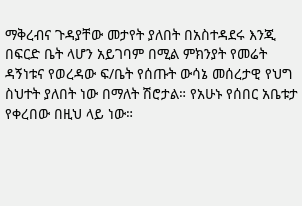ማቅረብና ጉዳያቸው መታየት ያለበት በአስተዳደሩ እንጂ በፍርድ ቤት ላሆን አይገባም በሚል ምክንያት የመሬት ዳኝነቱና የወረዳው ፍ/ቤት የሰጡት ውሳኔ መሰረታዊ የህግ ስህተት ያለበት ነው በማለት ሽሮታል። የአሁኑ የሰበር አቤቱታ የቀረበው በዚህ ላይ ነው።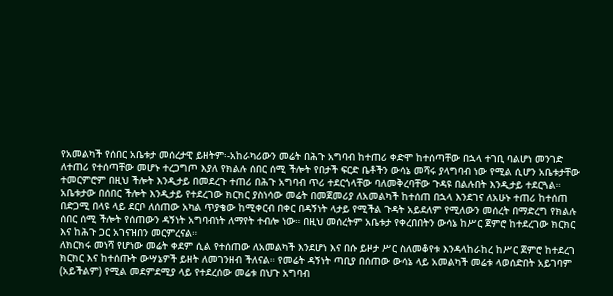የአመልካች የሰበር አቤቱታ መሰረታዊ ይዘትም፡-አከራካሪውን መሬት በሕጉ አግባብ ከተጠሪ ቀድሞ ከተሰጣቸው በኋላ ተገቢ ባልሆነ መንገድ ለተጠሪ የተሰጣቸው መሆኑ ተረጋግጦ እያለ የክልሉ ሰበር ሰሚ ችሎት የበታች ፍርድ ቤቶችን ውሳኔ መሻሩ ያላግባብ ነው የሚል ሲሆን አቤቱታቸው ተመርምሮም በዚህ ችሎት እንዲታይ በመደረጉ ተጠሪ በሕጉ አግባብ ጥሪ ተደርጎላቸው ባለመቅረባቸው ጉዳዩ በልሉበት እንዲታይ ተደርጓል።
አቤቱታው በሰበር ችሎት እንዲታይ የተደረገው ክርክር ያስነሳው መሬት በመጀመሪያ ለአመልካች ከተሰጠ በኋላ እንደገና ለአሁኑ ተጠሪ ከተሰጠ በድጋሚ በላዩ ላይ ደርቦ ለሰጠው አካል ጥያቄው ከሚቀርብ በቀር በዳኝነት ላታይ የሚችል ጉዳት አይደለም የሚለውን መሰረት በማድረግ የክልሉ ሰበር ሰሚ ችሎት የሰጠውን ዳኝነት አግባብነት ለማየት ተብሎ ነው። በዚህ መሰረትም አቤቱታ የቀረበበትን ውሳኔ ከሥር ጀምሮ ከተደረገው ክርክር እና ከሕጉ ጋር አገናዝበን መርምረናል።
ለክርክሩ መነሻ የሆነው መሬት ቀደም ሲል የተሰጠው ለአመልካች እንደሆነ እና በሱ ይዞታ ሥር ስለመቆየቱ እንዳላከራከረ ከሥር ጀምሮ ከተደረገ ክርክር እና ከተሰጡት ውሣኔዎች ይዘት ለመገንዘብ ችለናል። የመሬት ዳኝነት ጣቢያ በሰጠው ውሳኔ ላይ አመልካች መሬቱ ላወሰድበት አይገባም (አይችልም) የሚል መደምደሚያ ላይ የተደረሰው መሬቱ በህጉ አግባብ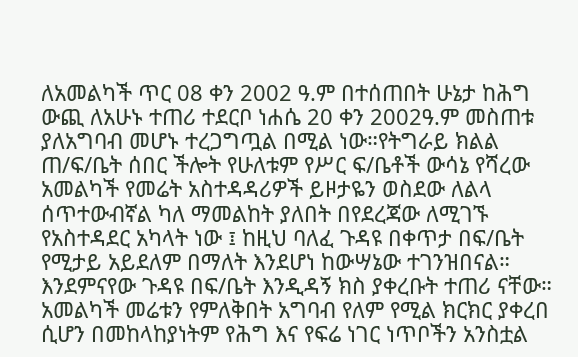ለአመልካች ጥር 08 ቀን 2002 ዓ.ም በተሰጠበት ሁኔታ ከሕግ ውጪ ለአሁኑ ተጠሪ ተደርቦ ነሐሴ 20 ቀን 2002ዓ.ም መስጠቱ ያለአግባብ መሆኑ ተረጋግጧል በሚል ነው።የትግራይ ክልል ጠ/ፍ/ቤት ሰበር ችሎት የሁለቱም የሥር ፍ/ቤቶች ውሳኔ የሻረው አመልካች የመሬት አስተዳዳሪዎች ይዞታዬን ወስደው ለልላ ሰጥተውብኛል ካለ ማመልከት ያለበት በየደረጃው ለሚገኙ የአስተዳደር አካላት ነው ፤ ከዚህ ባለፈ ጉዳዩ በቀጥታ በፍ/ቤት የሚታይ አይደለም በማለት እንደሆነ ከውሣኔው ተገንዝበናል።
እንደምናየው ጉዳዩ በፍ/ቤት እንዲዳኝ ክስ ያቀረቡት ተጠሪ ናቸው። አመልካች መሬቱን የምለቅበት አግባብ የለም የሚል ክርክር ያቀረበ ሲሆን በመከላከያነትም የሕግ እና የፍሬ ነገር ነጥቦችን አንስቷል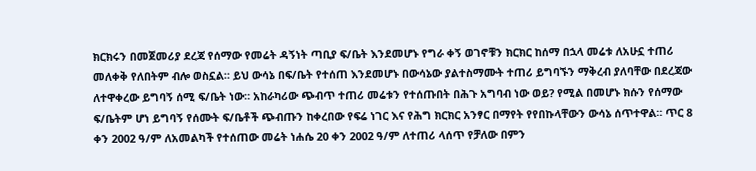ክርክሩን በመጀመሪያ ደረጃ የሰማው የመሬት ዳኝነት ጣቢያ ፍ/ቤት እንደመሆኑ የግራ ቀኝ ወገኖቹን ክርክር ከሰማ በኋላ መሬቱ ለአሁኗ ተጠሪ መለቀቅ የለበትም ብሎ ወስኗል። ይህ ውሳኔ በፍ/ቤት የተሰጠ እንደመሆኑ በውሳኔው ያልተስማሙት ተጠሪ ይግባኙን ማቅረብ ያለባቸው በደረጃው ለተዋቀረው ይግባኝ ሰሚ ፍ/ቤት ነው። አከራካሪው ጭብጥ ተጠሪ መሬቱን የተሰጡበት በሕጉ አግባብ ነው ወይ? የሚል በመሆኑ ክሱን የሰማው ፍ/ቤትም ሆነ ይግባኝ የሰሙት ፍ/ቤቶች ጭብጡን ከቀረበው የፍሬ ነገር እና የሕግ ክርክር አንፃር በማየት የየበኩላቸውን ውሳኔ ሰጥተዋል። ጥር 8 ቀን 2002 ዓ/ም ለአመልካች የተሰጠው መሬት ነሐሴ 20 ቀን 2002 ዓ/ም ለተጠሪ ላሰጥ የቻለው በምን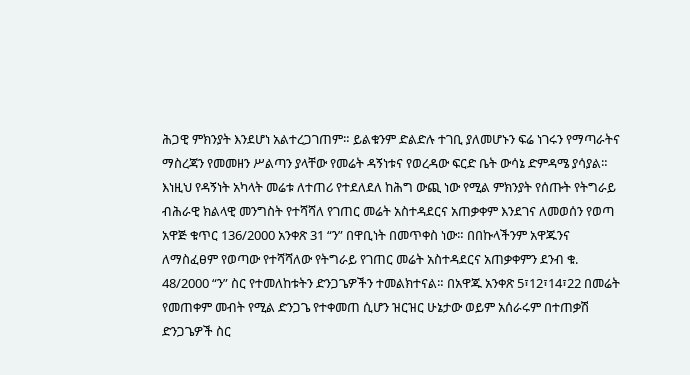ሕጋዊ ምክንያት እንደሆነ አልተረጋገጠም። ይልቁንም ድልድሉ ተገቢ ያለመሆኑን ፍሬ ነገሩን የማጣራትና ማስረጃን የመመዘን ሥልጣን ያላቸው የመሬት ዳኝነቱና የወረዳው ፍርድ ቤት ውሳኔ ድምዳሜ ያሳያል።
እነዚህ የዳኝነት አካላት መሬቱ ለተጠሪ የተደለደለ ከሕግ ውጪ ነው የሚል ምክንያት የሰጡት የትግራይ ብሕራዊ ክልላዊ መንግስት የተሻሻለ የገጠር መሬት አስተዳደርና አጠቃቀም እንደገና ለመወሰን የወጣ አዋጅ ቁጥር 136/2000 አንቀጽ 31 “ን” በዋቢነት በመጥቀስ ነው። በበኩላችንም አዋጁንና ለማስፈፀም የወጣው የተሻሻለው የትግራይ የገጠር መሬት አስተዳደርና አጠቃቀምን ደንብ ቁ. 48/2000 “ን” ስር የተመለከቱትን ድንጋጌዎችን ተመልክተናል። በአዋጁ አንቀጽ 5፣12፣14፣22 በመሬት የመጠቀም መብት የሚል ድንጋጌ የተቀመጠ ሲሆን ዝርዝር ሁኔታው ወይም አሰራሩም በተጠቃሽ ድንጋጌዎች ስር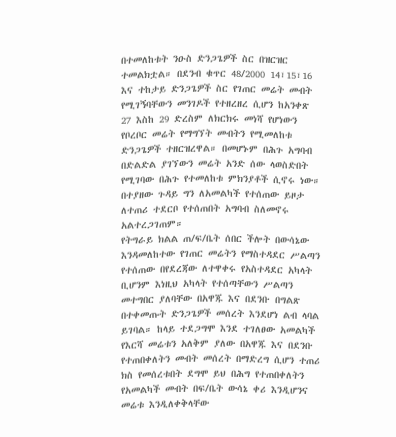በተመለከቱት ንዑስ ድንጋጌዎች ስር በዝርዝር ተመልክቷል። በደንብ ቁጥር 48/2000 14፣15፣16 እና ተከታይ ድንጋጌዎች ስር የገጠር መሬት መብት የሚገኝባቸውን መንገዶች የተዘረዘረ ሲሆን ከአንቀጽ 27 እስከ 29 ድረስም ለክርክሩ መነሻ የሆነውን የቦረቦር መሬት የማግኘት መብትን የሚመለከቱ ድንጋጌዎች ተዘርዝረዋል። በመሆኑም በሕጉ አግባብ በድልድል ያገኘውን መሬት አንድ ሰው ላወስድበት የሚገባው በሕጉ የተመለከቱ ምክንያቶች ሲኖሩ ነው። በተያዘው ጉዳይ ግን ለአመልካች የተሰጠው ይዞታ ለተጠሪ ተደርቦ የተሰጠበት አግባብ ስለመኖሩ አልተረጋገጠም።
የትግራይ ክልል ጠ/ፍ/ቤት ሰበር ችሎት በውሳኔው እንዳመለከተው የገጠር መሬትን የማስተዳደር ሥልጣን የተሰጠው በየደረጃው ለተዋቀሩ የአስተዳደር አካላት ቢሆንም እነዚህ አካላት የተሰጣቸውን ሥልጣን መተግበር ያለባቸው በአዋጁ እና በደንቡ በግልጽ በተቀመጡት ድንጋጌዎች መሰረት እንደሆነ ልብ ላባል ይገባል። ከላይ ተደጋግሞ እንደ ተገለፀው አመልካች የእርሻ መሬቱን አለቅም ያለው በአዋጁ እና በደንቡ የተጠበቀለትን መብት መሰረት በማድረግ ሲሆን ተጠሪ ክስ የመሰረቱበት ደግሞ ይህ በሕግ የተጠበቀለትን የአመልካች መብት በፍ/ቤት ውሳኔ ቀሪ እንዲሆንና መሬቱ እንዲለቀቅላቸው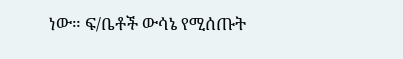ነው። ፍ/ቤቶች ውሳኔ የሚሰጡት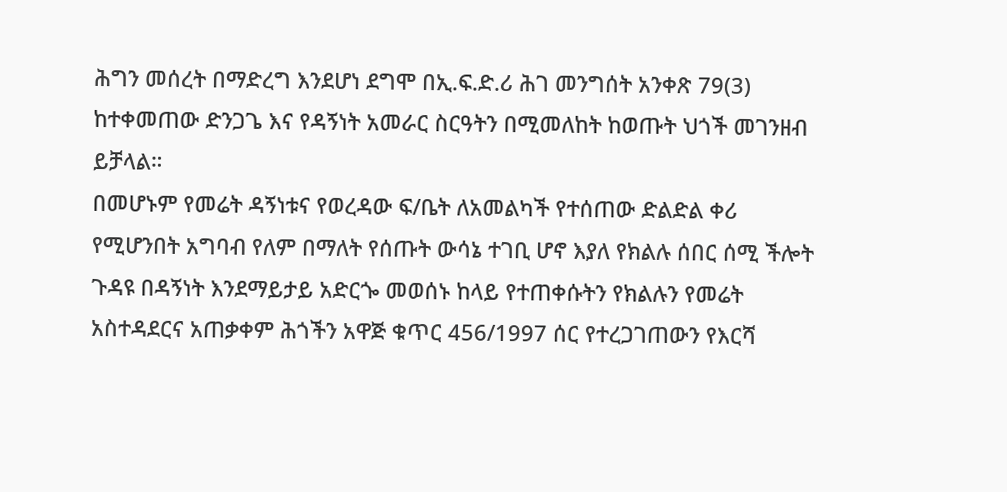ሕግን መሰረት በማድረግ እንደሆነ ደግሞ በኢ.ፍ.ድ.ሪ ሕገ መንግሰት አንቀጽ 79(3) ከተቀመጠው ድንጋጌ እና የዳኝነት አመራር ስርዓትን በሚመለከት ከወጡት ህጎች መገንዘብ ይቻላል።
በመሆኑም የመሬት ዳኝነቱና የወረዳው ፍ/ቤት ለአመልካች የተሰጠው ድልድል ቀሪ የሚሆንበት አግባብ የለም በማለት የሰጡት ውሳኔ ተገቢ ሆኖ እያለ የክልሉ ሰበር ሰሚ ችሎት ጉዳዩ በዳኝነት እንደማይታይ አድርጐ መወሰኑ ከላይ የተጠቀሱትን የክልሉን የመሬት አስተዳደርና አጠቃቀም ሕጎችን አዋጅ ቁጥር 456/1997 ሰር የተረጋገጠውን የእርሻ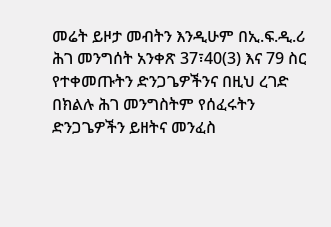መሬት ይዞታ መብትን እንዲሁም በኢ.ፍ.ዲ.ሪ ሕገ መንግሰት አንቀጽ 37፣40(3) እና 79 ስር የተቀመጡትን ድንጋጌዎችንና በዚህ ረገድ በክልሉ ሕገ መንግስትም የሰፈሩትን ድንጋጌዎችን ይዘትና መንፈስ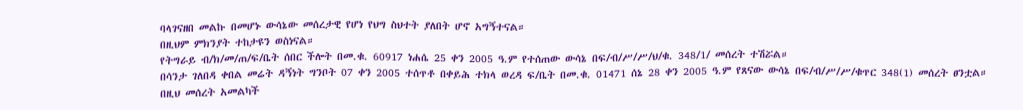ባላገናዘበ መልኩ በመሆኑ ውሳኔው መሰረታዊ የሆነ የህግ ስህተት ያለበት ሆኖ አግኝተናል።
በዚህም ምክንያት ተከታዩን ወስነናል።
የትግራይ ብ/ክ/መ/ጠ/ፍ/ቤት ሰበር ችሎት በመ.ቁ. 60917 ነሐሴ 25 ቀን 2005 ዓ.ም የተሰጠው ውሳኔ በፍ/ብ/ሥ/ሥ/ህ/ቁ. 348/1/ መሰረት ተሽሯል።
በሳንታ ገለበዳ ቀበል መሬት ዳኝነት ግንቦት 07 ቀን 2005 ተሰጥቶ በቀይሕ ተክላ ወረዳ ፍ/ቤት በመ.ቁ. 01471 ሰኔ 28 ቀን 2005 ዓ.ም የጸናው ውሳኔ በፍ/ብ/ሥ/ሥ/ቁጥር 348(1) መሰረት ፀንቷል። በዚህ መሰረት አመልካች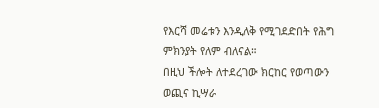የእርሻ መሬቱን እንዲለቅ የሚገደድበት የሕግ ምክንያት የለም ብለናል።
በዚህ ችሎት ለተደረገው ክርከር የወጣውን ወጪና ኪሣራ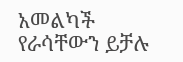አመልካች የራሳቸውን ይቻሉ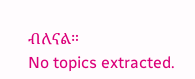ብለናል።
No topics extracted.